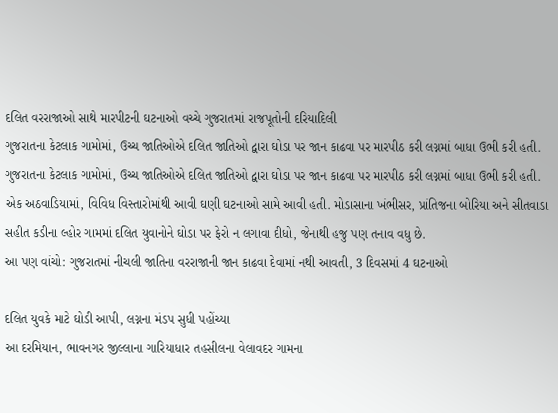દલિત વરરાજાઓ સાથે મારપીટની ઘટનાઓ વચ્ચે ગુજરાતમાં રાજપૂતોની દરિયાદિલી
ગુજરાતના કેટલાક ગામોમાં, ઉચ્ચ જાતિઓએ દલિત જાતિઓ દ્વારા ઘોડા પર જાન કાઢવા પર મારપીઠ કરી લગ્નમાં બાધા ઉભી કરી હતી.
ગુજરાતના કેટલાક ગામોમાં, ઉચ્ચ જાતિઓએ દલિત જાતિઓ દ્વારા ઘોડા પર જાન કાઢવા પર મારપીઠ કરી લગ્નમાં બાધા ઉભી કરી હતી. એક અઠવાડિયામાં, વિવિધ વિસ્તારોમાંથી આવી ઘણી ઘટનાઓ સામે આવી હતી. મોડાસાના ખંભીસર, પ્રાંતિજના બોરિયા અને સીતવાડા સહીત કડીના લ્હોર ગામમાં દલિત યુવાનોને ઘોડા પર ફેરો ન લગાવા દીધો, જેનાથી હજુ પણ તનાવ વધુ છે.
આ પણ વાંચો: ગુજરાતમાં નીચલી જાતિના વરરાજાની જાન કાઢવા દેવામાં નથી આવતી, 3 દિવસમાં 4 ઘટનાઓ

દલિત યુવકે માટે ઘોડી આપી, લગ્નના મંડપ સુધી પહોંચ્યા
આ દરમિયાન, ભાવનગર જીલ્લાના ગારિયાધાર તહસીલના વેલાવદર ગામના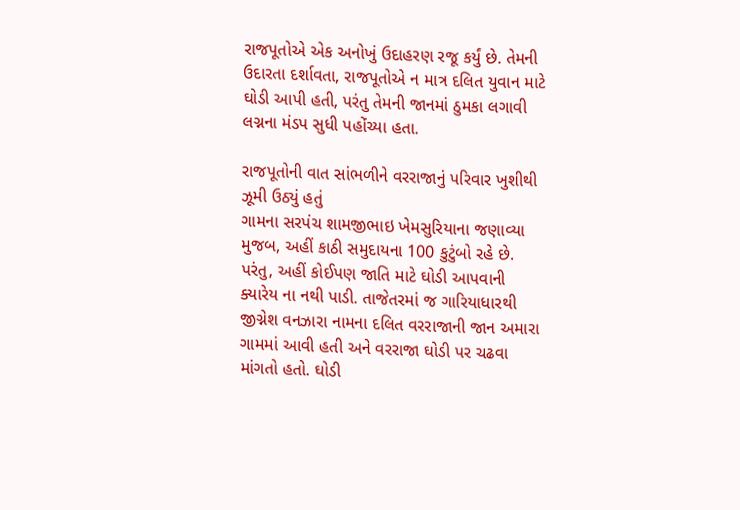રાજપૂતોએ એક અનોખું ઉદાહરણ રજૂ કર્યું છે. તેમની ઉદારતા દર્શાવતા, રાજપૂતોએ ન માત્ર દલિત યુવાન માટે ઘોડી આપી હતી, પરંતુ તેમની જાનમાં ઠુમકા લગાવી લગ્નના મંડપ સુધી પહોંચ્યા હતા.

રાજપૂતોની વાત સાંભળીને વરરાજાનું પરિવાર ખુશીથી ઝૂમી ઉઠ્યું હતું
ગામના સરપંચ શામજીભાઇ ખેમસુરિયાના જણાવ્યા મુજબ, અહીં કાઠી સમુદાયના 100 કુટુંબો રહે છે. પરંતુ, અહીં કોઈપણ જાતિ માટે ઘોડી આપવાની ક્યારેય ના નથી પાડી. તાજેતરમાં જ ગારિયાધારથી જીગ્નેશ વનઝારા નામના દલિત વરરાજાની જાન અમારા ગામમાં આવી હતી અને વરરાજા ઘોડી પર ચઢવા માંગતો હતો. ઘોડી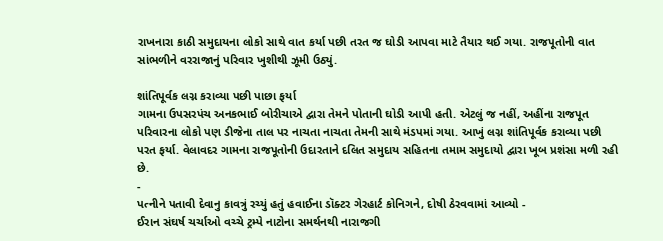રાખનારા કાઠી સમુદાયના લોકો સાથે વાત કર્યા પછી તરત જ ઘોડી આપવા માટે તૈયાર થઈ ગયા. રાજપૂતોની વાત સાંભળીને વરરાજાનું પરિવાર ખુશીથી ઝૂમી ઉઠ્યું.

શાંતિપૂર્વક લગ્ન કરાવ્યા પછી પાછા ફર્યા
ગામના ઉપસરપંચ અનકભાઈ બોરીચાએ દ્વારા તેમને પોતાની ઘોડી આપી હતી. એટલું જ નહીં, અહીંના રાજપૂત પરિવારના લોકો પણ ડીજેના તાલ પર નાચતા નાચતા તેમની સાથે મંડપમાં ગયા. આખું લગ્ન શાંતિપૂર્વક કરાવ્યા પછી પરત ફર્યા. વેલાવદર ગામના રાજપૂતોની ઉદારતાને દલિત સમુદાય સહિતના તમામ સમુદાયો દ્વારા ખૂબ પ્રશંસા મળી રહી છે.
-
પત્નીને પતાવી દેવાનુ કાવત્રું રચ્યું હતું હવાઈના ડૉક્ટર ગેરહાર્ટ કોનિગને, દોષી ઠેરવવામાં આવ્યો -
ઈરાન સંઘર્ષ ચર્ચાઓ વચ્ચે ટ્રમ્પે નાટોના સમર્થનથી નારાજગી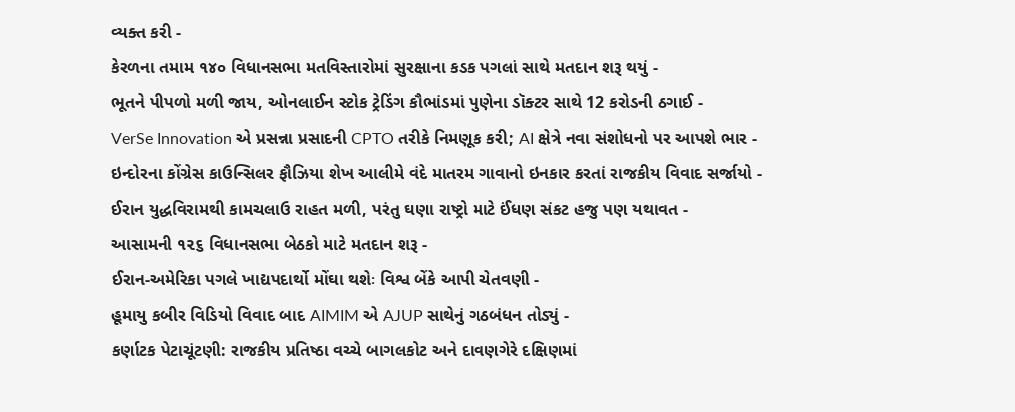વ્યક્ત કરી -
કેરળના તમામ ૧૪૦ વિધાનસભા મતવિસ્તારોમાં સુરક્ષાના કડક પગલાં સાથે મતદાન શરૂ થયું -
ભૂતને પીપળો મળી જાય, ઓનલાઈન સ્ટોક ટ્રેડિંગ કૌભાંડમાં પુણેના ડૉક્ટર સાથે 12 કરોડની ઠગાઈ -
VerSe Innovation એ પ્રસન્ના પ્રસાદની CPTO તરીકે નિમણૂક કરી; AI ક્ષેત્રે નવા સંશોધનો પર આપશે ભાર -
ઇન્દોરના કોંગ્રેસ કાઉન્સિલર ફૌઝિયા શેખ આલીમે વંદે માતરમ ગાવાનો ઇનકાર કરતાં રાજકીય વિવાદ સર્જાયો -
ઈરાન યુદ્ધવિરામથી કામચલાઉ રાહત મળી, પરંતુ ઘણા રાષ્ટ્રો માટે ઈંધણ સંકટ હજુ પણ યથાવત -
આસામની ૧૨૬ વિધાનસભા બેઠકો માટે મતદાન શરૂ -
ઈરાન-અમેરિકા પગલે ખાદ્યપદાર્થો મોંઘા થશેઃ વિશ્વ બેંકે આપી ચેતવણી -
હૂમાયુ કબીર વિડિયો વિવાદ બાદ AIMIM એ AJUP સાથેનું ગઠબંધન તોડ્યું -
કર્ણાટક પેટાચૂંટણી: રાજકીય પ્રતિષ્ઠા વચ્ચે બાગલકોટ અને દાવણગેરે દક્ષિણમાં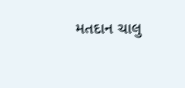મતદાન ચાલુ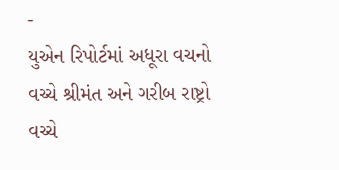-
યુએન રિપોર્ટમાં અધૂરા વચનો વચ્ચે શ્રીમંત અને ગરીબ રાષ્ટ્રો વચ્ચે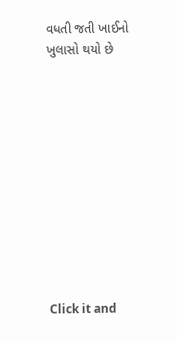વધતી જતી ખાઈનો ખુલાસો થયો છે











Click it and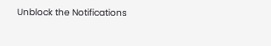Unblock the Notifications